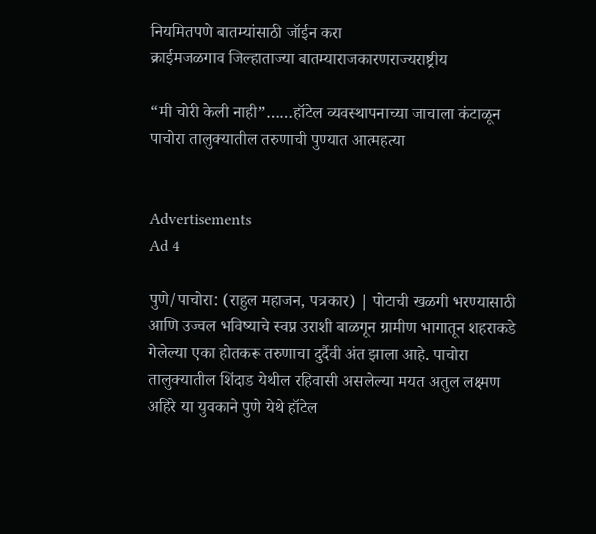नियमितपणे बातम्यांसाठी जॉईन करा
क्राईमजळगाव जिल्हाताज्या बातम्याराजकारणराज्यराष्ट्रीय

“मी चोरी केली नाही”……हॉटेल व्यवस्थापनाच्या जाचाला कंटाळून पाचोरा तालुक्यातील तरुणाची पुण्यात आत्महत्या


Advertisements
Ad 4

पुणे/पाचोरा: (राहुल महाजन, पत्रकार) | पोटाची खळगी भरण्यासाठी आणि उज्वल भविष्याचे स्वप्न उराशी बाळगून ग्रामीण भागातून शहराकडे गेलेल्या एका होतकरू तरुणाचा दुर्दैवी अंत झाला आहे. पाचोरा तालुक्यातील शिंदाड येथील रहिवासी असलेल्या मयत अतुल लक्ष्मण अहिरे या युवकाने पुणे येथे हॉटेल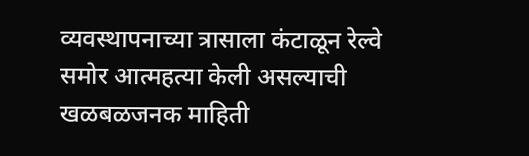व्यवस्थापनाच्या त्रासाला कंटाळून रेल्वे समोर आत्महत्या केली असल्याची खळबळजनक माहिती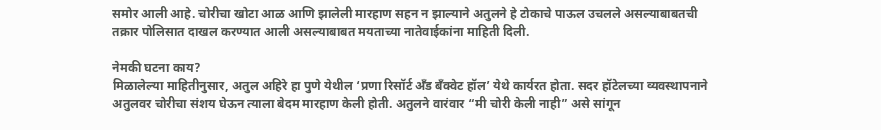समोर आली आहे. चोरीचा खोटा आळ आणि झालेली मारहाण सहन न झाल्याने अतुलने हे टोकाचे पाऊल उचलले असल्याबाबतची तक्रार पोलिसात दाखल करण्यात आली असल्याबाबत मयताच्या नातेवाईकांना माहिती दिली.

नेमकी घटना काय?
मिळालेल्या माहितीनुसार, अतुल अहिरे हा पुणे येथील ‘प्रणा रिसॉर्ट अँड बँक्वेट हॉल’ येथे कार्यरत होता. सदर हॉटेलच्या व्यवस्थापनाने अतुलवर चोरीचा संशय घेऊन त्याला बेदम मारहाण केली होती. अतुलने वारंवार “मी चोरी केली नाही” असे सांगून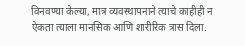विनवण्या केल्या, मात्र व्यवस्थापनाने त्याचे काहीही न ऐकता त्याला मानसिक आणि शारीरिक त्रास दिला.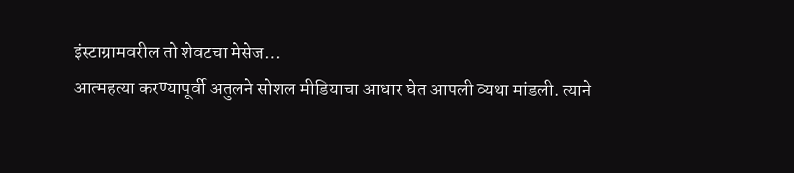इंस्टाग्रामवरील तो शेवटचा मेसेज…
आत्महत्या करण्यापूर्वी अतुलने सोशल मीडियाचा आधार घेत आपली व्यथा मांडली. त्याने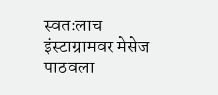स्वतःलाच इंस्टाग्रामवर मेसेज पाठवला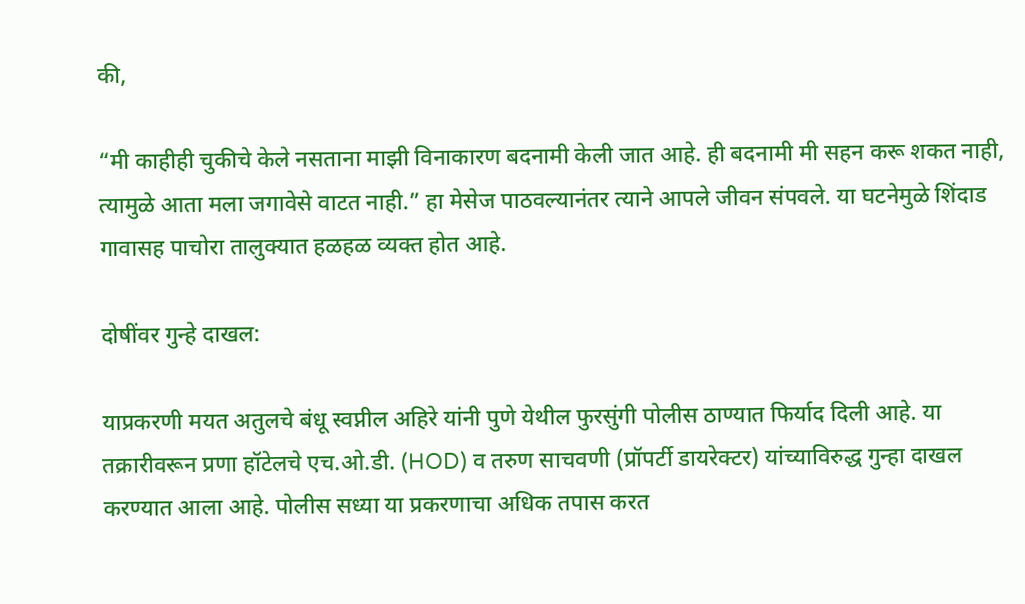की,

“मी काहीही चुकीचे केले नसताना माझी विनाकारण बदनामी केली जात आहे. ही बदनामी मी सहन करू शकत नाही, त्यामुळे आता मला जगावेसे वाटत नाही.” हा मेसेज पाठवल्यानंतर त्याने आपले जीवन संपवले. या घटनेमुळे शिंदाड गावासह पाचोरा तालुक्यात हळहळ व्यक्त होत आहे.

दोषींवर गुन्हे दाखल:

याप्रकरणी मयत अतुलचे बंधू स्वप्नील अहिरे यांनी पुणे येथील फुरसुंगी पोलीस ठाण्यात फिर्याद दिली आहे. या तक्रारीवरून प्रणा हॉटेलचे एच.ओ.डी. (HOD) व तरुण साचवणी (प्रॉपर्टी डायरेक्टर) यांच्याविरुद्ध गुन्हा दाखल करण्यात आला आहे. पोलीस सध्या या प्रकरणाचा अधिक तपास करत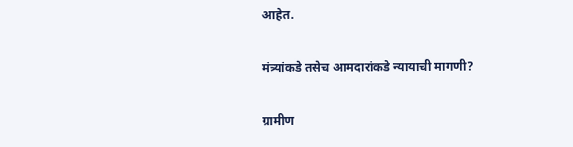आहेत.

मंत्र्यांकडे तसेच आमदारांकडे न्यायाची मागणी?

ग्रामीण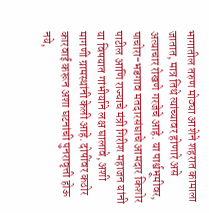भागातील तरुण मोठ्या आशेने शहरात कामाला जातात, मात्र तिथे त्यांच्यावर होणारे असे अत्याचार रोखणे गरजेचे आहे. या पार्श्वभूमीवर, पाचोरा-भडगाव मतदारसंघाचे आमदार किशोर पाटील आणि राज्याचे मंत्री गिरीश महाजन यांनी या विषयात गांभीर्याने लक्ष घालावे, अशी मागणी ग्रामस्थांनी केली आहे. दोषींवर कठोर कारवाई करून अशा घटनांची पुनरावृत्ती होऊ नये,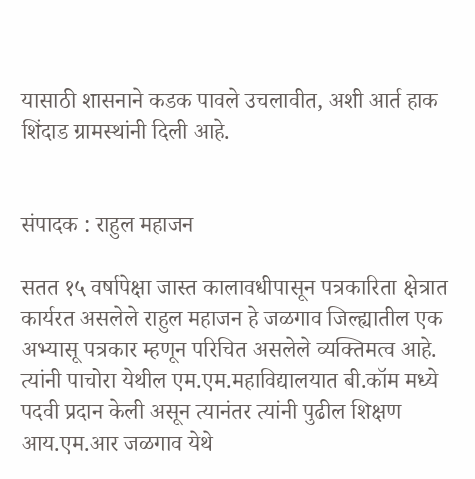यासाठी शासनाने कडक पावले उचलावीत, अशी आर्त हाक शिंदाड ग्रामस्थांनी दिली आहे.


संपादक : राहुल महाजन

सतत १५ वर्षापेक्षा जास्त कालावधीपासून पत्रकारिता क्षेत्रात कार्यरत असलेले राहुल महाजन हे जळगाव जिल्ह्यातील एक अभ्यासू पत्रकार म्हणून परिचित असलेले व्यक्तिमत्व आहे. त्यांनी पाचोरा येथील एम.एम.महाविद्यालयात बी.कॉम मध्ये पदवी प्रदान केली असून त्यानंतर त्यांनी पुढील शिक्षण आय.एम.आर जळगाव येथे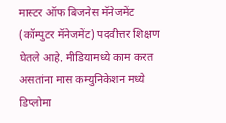मास्टर ऑफ बिजनेस मॅनेजमेंट (कॉम्पुटर मॅनेजमेंट) पदवीत्तर शिक्षण घेतले आहे. मीडियामध्ये काम करत असतांना मास कम्युनिकेशन मध्ये डिप्लोमा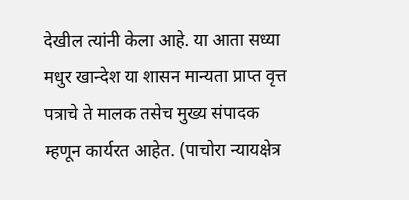देखील त्यांनी केला आहे. या आता सध्या मधुर खान्देश या शासन मान्यता प्राप्त वृत्त पत्राचे ते मालक तसेच मुख्य संपादक म्हणून कार्यरत आहेत. (पाचोरा न्यायक्षेत्र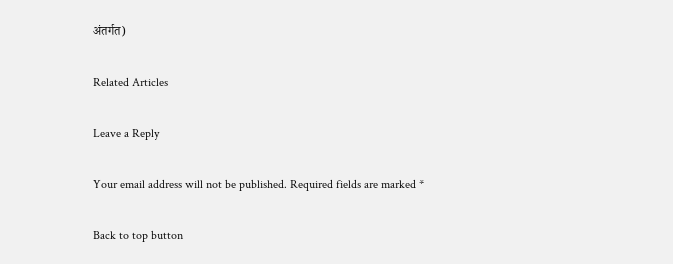अंतर्गत)

Related Articles

Leave a Reply

Your email address will not be published. Required fields are marked *

Back to top button